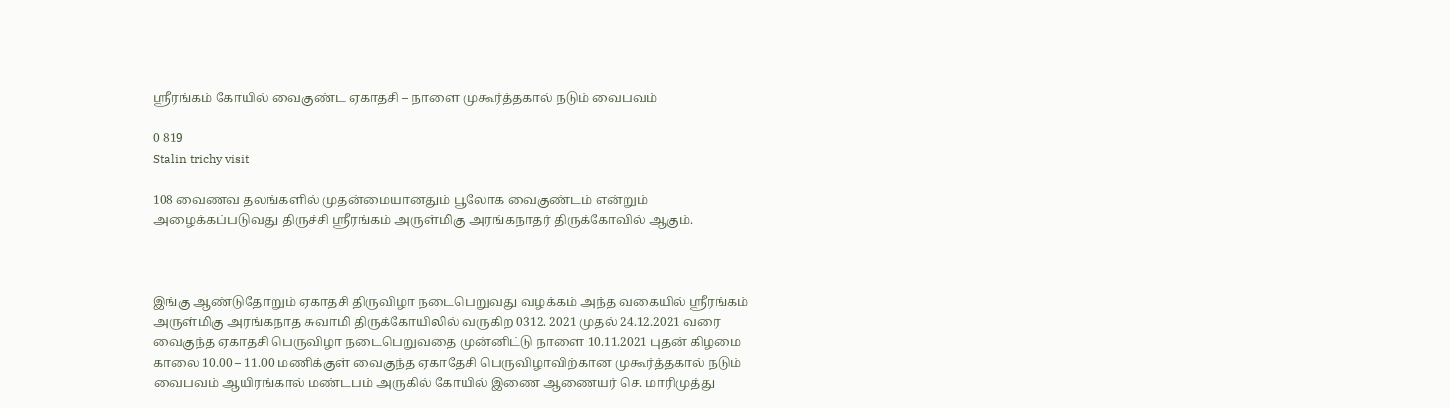ஸ்ரீரங்கம் கோயில் வைகுண்ட ஏகாதசி – நாளை முகூர்த்தகால் நடும் வைபவம்

0 819
Stalin trichy visit

108 வைணவ தலங்களில் முதன்மையானதும் பூலோக வைகுண்டம் என்றும் அழைக்கப்படுவது திருச்சி ஸ்ரீரங்கம் அருள்மிகு அரங்கநாதர் திருக்கோவில் ஆகும்.



இங்கு ஆண்டுதோறும் ஏகாதசி திருவிழா நடைபெறுவது வழக்கம் அந்த வகையில் ஸ்ரீரங்கம் அருள்மிகு அரங்கநாத சுவாமி திருக்கோயிலில் வருகிற 0312. 2021 முதல் 24.12.2021 வரை வைகுந்த ஏகாதசி பெருவிழா நடைபெறுவதை முன்னிட்டு நாளை 10.11.2021 புதன் கிழமை காலை 10.00 – 11.00 மணிக்குள் வைகுந்த ஏகாதேசி பெருவிழாவிற்கான முகூர்த்தகால் நடும் வைபவம் ஆயிரங்கால் மண்டபம் அருகில் கோயில் இணை ஆணையர் செ. மாரிமுத்து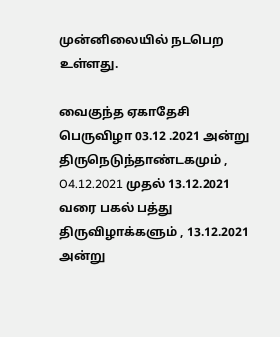முன்னிலையில் நடபெற உள்ளது.

வைகுந்த ஏகாதேசி பெருவிழா 03.12 .2021 அன்று திருநெடுந்தாண்டகமும் , O4.12.2021 முதல் 13.12.2021 வரை பகல் பத்து திருவிழாக்களும் , 13.12.2021 அன்று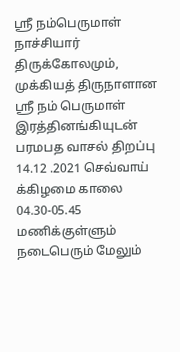ஸ்ரீ நம்பெருமாள் நாச்சியார் திருக்கோலமும், முக்கியத் திருநாளான ஸ்ரீ நம் பெருமாள் இரத்தினங்கியுடன் பரமபத வாசல் திறப்பு 14.12 .2021 செவ்வாய் க்கிழமை காலை 04.30-05.45 மணிக்குள்ளும் நடைபெரும் மேலும்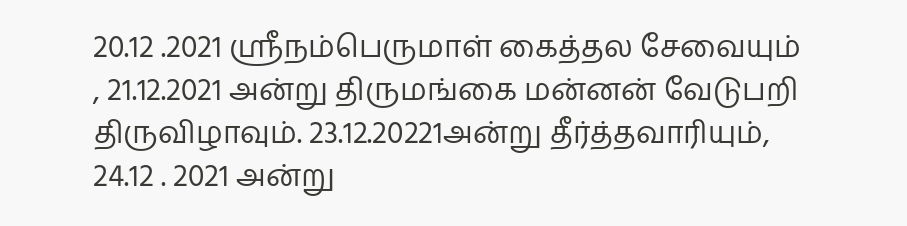20.12 .2021 ஸ்ரீநம்பெருமாள் கைத்தல சேவையும் , 21.12.2021 அன்று திருமங்கை மன்னன் வேடுபறி திருவிழாவும். 23.12.20221அன்று தீர்த்தவாரியும், 24.12 . 2021 அன்று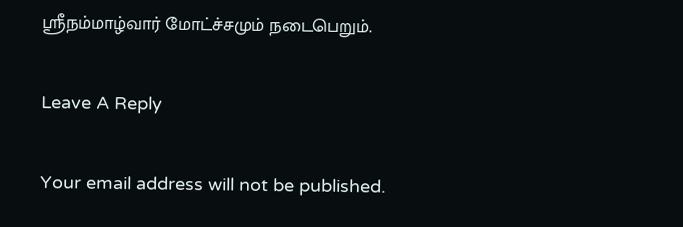ஸ்ரீநம்மாழ்வார் மோட்ச்சமும் நடைபெறும்‌.

Leave A Reply

Your email address will not be published.